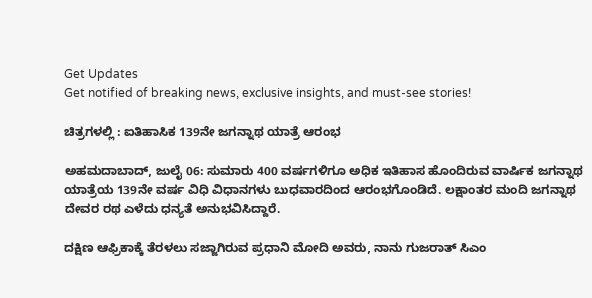Get Updates
Get notified of breaking news, exclusive insights, and must-see stories!

ಚಿತ್ರಗಳಲ್ಲಿ : ಐತಿಹಾಸಿಕ 139ನೇ ಜಗನ್ನಾಥ ಯಾತ್ರೆ ಆರಂಭ

ಅಹಮದಾಬಾದ್, ಜುಲೈ 06: ಸುಮಾರು 400 ವರ್ಷಗಳಿಗೂ ಅಧಿಕ ಇತಿಹಾಸ ಹೊಂದಿರುವ ವಾರ್ಷಿಕ ಜಗನ್ನಾಥ ಯಾತ್ರೆಯ 139ನೇ ವರ್ಷ ವಿಧಿ ವಿಧಾನಗಳು ಬುಧವಾರದಿಂದ ಆರಂಭಗೊಂಡಿದೆ. ಲಕ್ಷಾಂತರ ಮಂದಿ ಜಗನ್ನಾಥ ದೇವರ ರಥ ಎಳೆದು ಧನ್ಯತೆ ಅನುಭವಿಸಿದ್ದಾರೆ.

ದಕ್ಷಿಣ ಆಫ್ರಿಕಾಕ್ಕೆ ತೆರಳಲು ಸಜ್ಜಾಗಿರುವ ಪ್ರಧಾನಿ ಮೋದಿ ಅವರು, ನಾನು ಗುಜರಾತ್ ಸಿಎಂ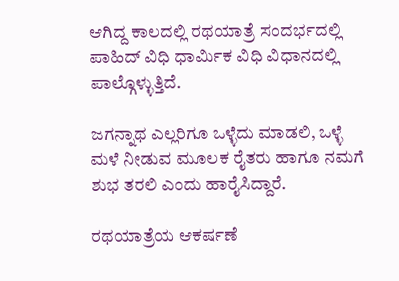ಆಗಿದ್ದ ಕಾಲದಲ್ಲಿ ರಥಯಾತ್ರೆ ಸಂದರ್ಭದಲ್ಲಿ ಪಾಹಿದ್ ವಿಧಿ ಧಾರ್ಮಿಕ ವಿಧಿ ವಿಧಾನದಲ್ಲಿ ಪಾಲ್ಗೊಳ್ಳುತ್ತಿದೆ.

ಜಗನ್ನಾಥ ಎಲ್ಲರಿಗೂ ಒಳ್ಳೆದು ಮಾಡಲಿ, ಒಳ್ಳೆ ಮಳೆ ನೀಡುವ ಮೂಲಕ ರೈತರು ಹಾಗೂ ನಮಗೆ ಶುಭ ತರಲಿ ಎಂದು ಹಾರೈಸಿದ್ದಾರೆ.

ರಥಯಾತ್ರೆಯ ಆಕರ್ಷಣೆ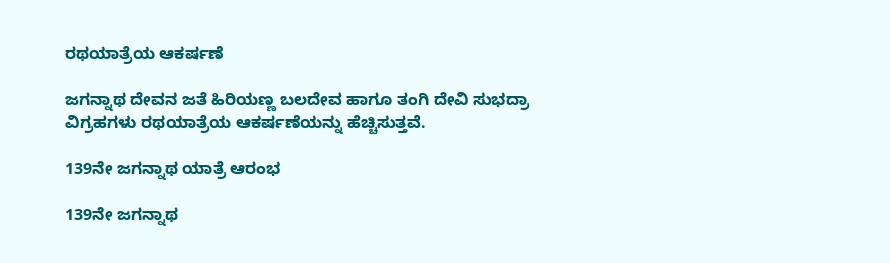ರಥಯಾತ್ರೆಯ ಆಕರ್ಷಣೆ

ಜಗನ್ನಾಥ ದೇವನ ಜತೆ ಹಿರಿಯಣ್ಣ ಬಲದೇವ ಹಾಗೂ ತಂಗಿ ದೇವಿ ಸುಭದ್ರಾ ವಿಗ್ರಹಗಳು ರಥಯಾತ್ರೆಯ ಆಕರ್ಷಣೆಯನ್ನು ಹೆಚ್ಚಿಸುತ್ತವೆ.

139ನೇ ಜಗನ್ನಾಥ ಯಾತ್ರೆ ಆರಂಭ

139ನೇ ಜಗನ್ನಾಥ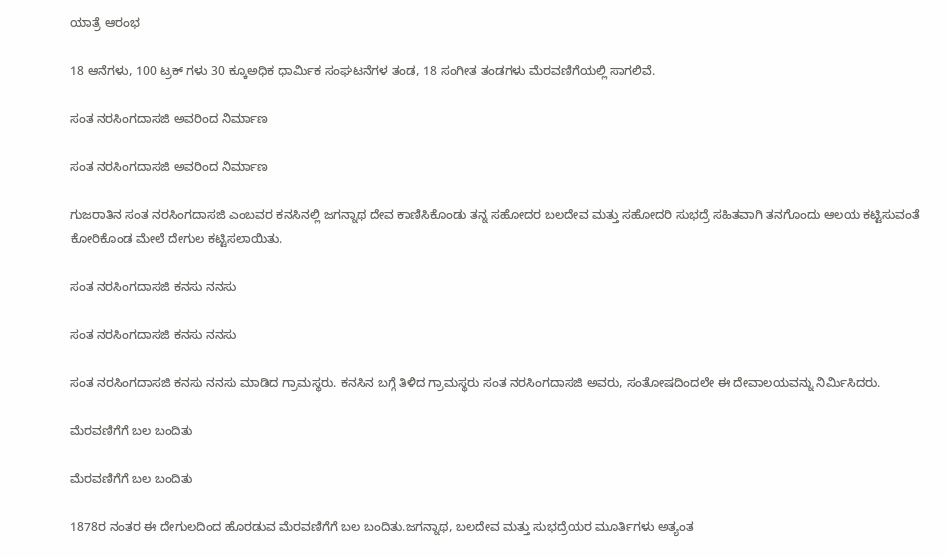ಯಾತ್ರೆ ಆರಂಭ

18 ಆನೆಗಳು, 100 ಟ್ರಕ್ ಗಳು 30 ಕ್ಕೂಅಧಿಕ ಧಾರ್ಮಿಕ ಸಂಘಟನೆಗಳ ತಂಡ, 18 ಸಂಗೀತ ತಂಡಗಳು ಮೆರವಣಿಗೆಯಲ್ಲಿ ಸಾಗಲಿವೆ.

ಸಂತ ನರಸಿಂಗದಾಸಜಿ ಅವರಿಂದ ನಿರ್ಮಾಣ

ಸಂತ ನರಸಿಂಗದಾಸಜಿ ಅವರಿಂದ ನಿರ್ಮಾಣ

ಗುಜರಾತಿನ ಸಂತ ನರಸಿಂಗದಾಸಜಿ ಎಂಬವರ ಕನಸಿನಲ್ಲಿ ಜಗನ್ನಾಥ ದೇವ ಕಾಣಿಸಿಕೊಂಡು ತನ್ನ ಸಹೋದರ ಬಲದೇವ ಮತ್ತು ಸಹೋದರಿ ಸುಭದ್ರೆ ಸಹಿತವಾಗಿ ತನಗೊಂದು ಆಲಯ ಕಟ್ಟಿಸುವಂತೆ ಕೋರಿಕೊಂಡ ಮೇಲೆ ದೇಗುಲ ಕಟ್ಟಿಸಲಾಯಿತು.

ಸಂತ ನರಸಿಂಗದಾಸಜಿ ಕನಸು ನನಸು

ಸಂತ ನರಸಿಂಗದಾಸಜಿ ಕನಸು ನನಸು

ಸಂತ ನರಸಿಂಗದಾಸಜಿ ಕನಸು ನನಸು ಮಾಡಿದ ಗ್ರಾಮಸ್ಥರು. ಕನಸಿನ ಬಗ್ಗೆ ತಿಳಿದ ಗ್ರಾಮಸ್ಥರು ಸಂತ ನರಸಿಂಗದಾಸಜಿ ಅವರು, ಸಂತೋಷದಿಂದಲೇ ಈ ದೇವಾಲಯವನ್ನು ನಿರ್ಮಿಸಿದರು.

ಮೆರವಣಿಗೆಗೆ ಬಲ ಬಂದಿತು

ಮೆರವಣಿಗೆಗೆ ಬಲ ಬಂದಿತು

1878ರ ನಂತರ ಈ ದೇಗುಲದಿಂದ ಹೊರಡುವ ಮೆರವಣಿಗೆಗೆ ಬಲ ಬಂದಿತು.ಜಗನ್ನಾಥ, ಬಲದೇವ ಮತ್ತು ಸುಭದ್ರೆಯರ ಮೂರ್ತಿಗಳು ಅತ್ಯಂತ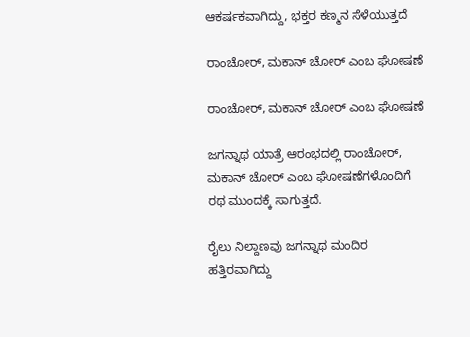ಆಕರ್ಷಕವಾಗಿದ್ದು, ಭಕ್ತರ ಕಣ್ಮನ ಸೆಳೆಯುತ್ತದೆ

ರಾಂಚೋರ್, ಮಕಾನ್ ಚೋರ್ ಎಂಬ ಘೋಷಣೆ

ರಾಂಚೋರ್, ಮಕಾನ್ ಚೋರ್ ಎಂಬ ಘೋಷಣೆ

ಜಗನ್ನಾಥ ಯಾತ್ರೆ ಆರಂಭದಲ್ಲಿ ರಾಂಚೋರ್, ಮಕಾನ್ ಚೋರ್ ಎಂಬ ಘೋಷಣೆಗಳೊಂದಿಗೆ ರಥ ಮುಂದಕ್ಕೆ ಸಾಗುತ್ತದೆ.

ರೈಲು ನಿಲ್ದಾಣವು ಜಗನ್ನಾಥ ಮಂದಿರ ಹತ್ತಿರವಾಗಿದ್ದು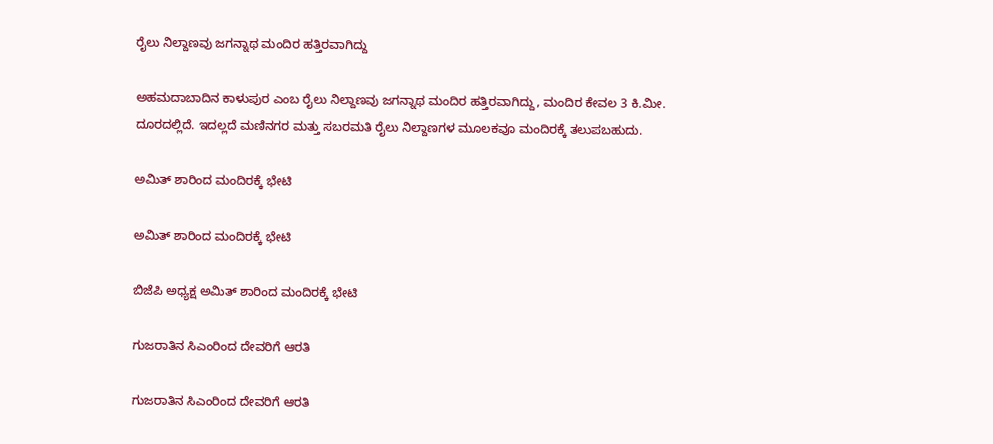ರೈಲು ನಿಲ್ದಾಣವು ಜಗನ್ನಾಥ ಮಂದಿರ ಹತ್ತಿರವಾಗಿದ್ದು

ಅಹಮದಾಬಾದಿನ ಕಾಳುಪುರ ಎಂಬ ರೈಲು ನಿಲ್ದಾಣವು ಜಗನ್ನಾಥ ಮಂದಿರ ಹತ್ತಿರವಾಗಿದ್ದು, ಮಂದಿರ ಕೇವಲ 3 ಕಿ.ಮೀ. ದೂರದಲ್ಲಿದೆ. ಇದಲ್ಲದೆ ಮಣಿನಗರ ಮತ್ತು ಸಬರಮತಿ ರೈಲು ನಿಲ್ದಾಣಗಳ ಮೂಲಕವೂ ಮಂದಿರಕ್ಕೆ ತಲುಪಬಹುದು.

ಅಮಿತ್ ಶಾರಿಂದ ಮಂದಿರಕ್ಕೆ ಭೇಟಿ

ಅಮಿತ್ ಶಾರಿಂದ ಮಂದಿರಕ್ಕೆ ಭೇಟಿ

ಬಿಜೆಪಿ ಅಧ್ಯಕ್ಷ ಅಮಿತ್ ಶಾರಿಂದ ಮಂದಿರಕ್ಕೆ ಭೇಟಿ

ಗುಜರಾತಿನ ಸಿಎಂರಿಂದ ದೇವರಿಗೆ ಆರತಿ

ಗುಜರಾತಿನ ಸಿಎಂರಿಂದ ದೇವರಿಗೆ ಆರತಿ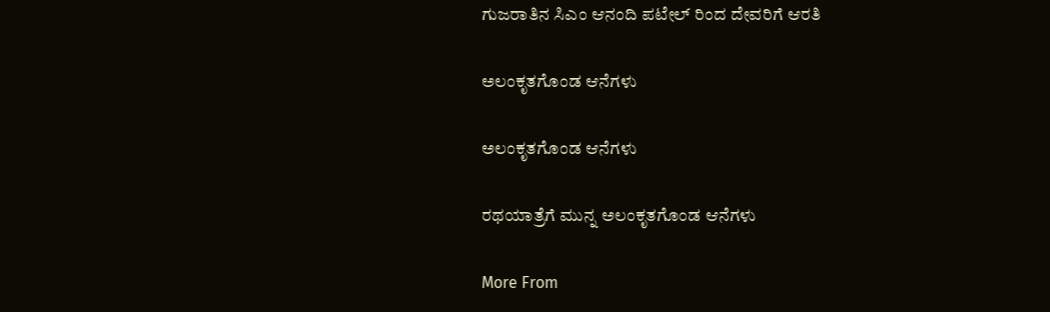ಗುಜರಾತಿನ ಸಿಎಂ ಆನಂದಿ ಪಟೇಲ್ ರಿಂದ ದೇವರಿಗೆ ಆರತಿ

ಅಲಂಕೃತಗೊಂಡ ಆನೆಗಳು

ಅಲಂಕೃತಗೊಂಡ ಆನೆಗಳು

ರಥಯಾತ್ರೆಗೆ ಮುನ್ನ ಅಲಂಕೃತಗೊಂಡ ಆನೆಗಳು

More From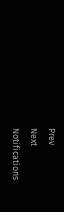Prev
Next
Notifications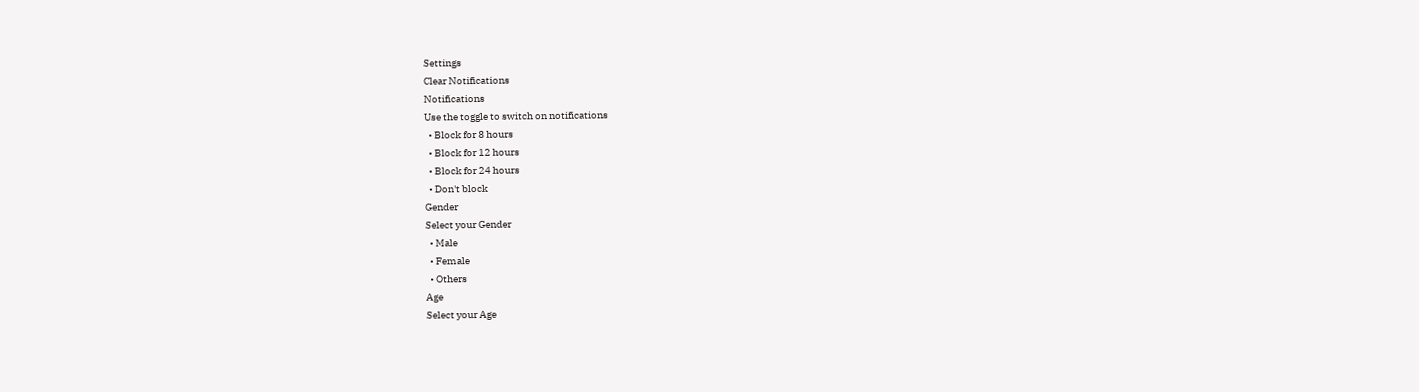Settings
Clear Notifications
Notifications
Use the toggle to switch on notifications
  • Block for 8 hours
  • Block for 12 hours
  • Block for 24 hours
  • Don't block
Gender
Select your Gender
  • Male
  • Female
  • Others
Age
Select your Age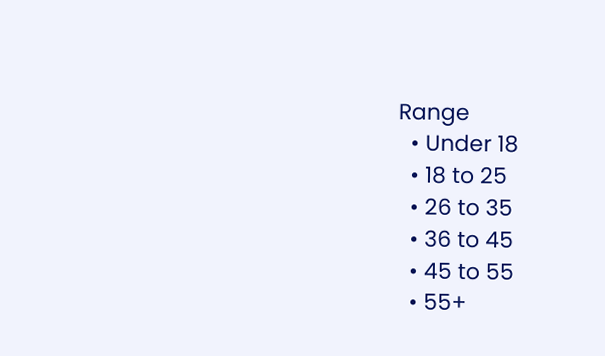Range
  • Under 18
  • 18 to 25
  • 26 to 35
  • 36 to 45
  • 45 to 55
  • 55+